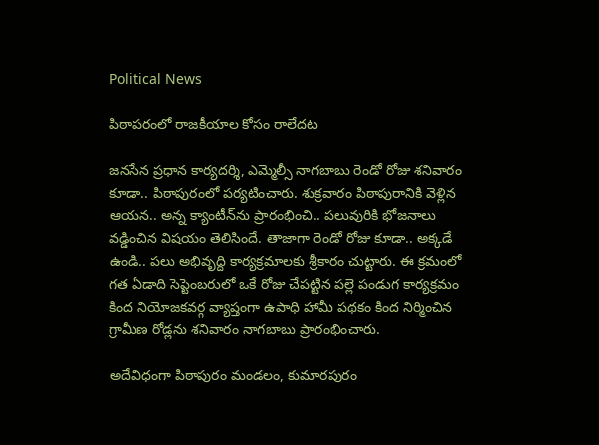Political News

పిఠాప‌రంలో రాజకీయాల కోసం రాలేదట

జ‌న‌సేన ప్ర‌ధాన కార్య‌ద‌ర్శి, ఎమ్మెల్సీ నాగ‌బాబు రెండో రోజు శ‌నివారం కూడా.. పిఠాపురంలో ప‌ర్య‌టించారు. శుక్ర‌వారం పిఠాపురానికి వెళ్లిన ఆయ‌న‌.. అన్న క్యాంటీన్‌ను ప్రారంభించి.. ప‌లువురికి భోజ‌నాలు వ‌డ్డించిన విష‌యం తెలిసిందే. తాజాగా రెండో రోజు కూడా.. అక్క‌డే ఉండి.. ప‌లు అభివృద్ది కార్య‌క్ర‌మాల‌కు శ్రీకారం చుట్టారు. ఈ క్ర‌మంలో గ‌త ఏడాది సెప్టెంబ‌రులో ఒకే రోజు చేప‌ట్టిన ప‌ల్లె పండుగ‌ కార్య‌క్ర‌మం కింద‌ నియోజకవర్గ వ్యాప్తంగా ఉపాధి హామీ పథకం కింద నిర్మించిన గ్రామీణ రోడ్ల‌ను శ‌నివారం నాగ‌బాబు ప్రారంభించారు.

అదేవిధంగా పిఠాపురం మండలం, కుమారపురం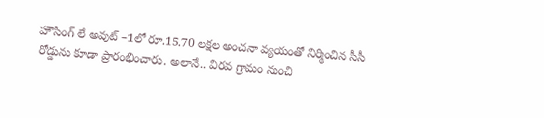హౌసింగ్ లే అవుట్ –1లో రూ.15.70 లక్షల అంచనా వ్యయంతో నిర్మించిన సీసీ రోడ్డును కూడా ప్రారంభించారు. అలానే.. విరవ గ్రామం నుంచి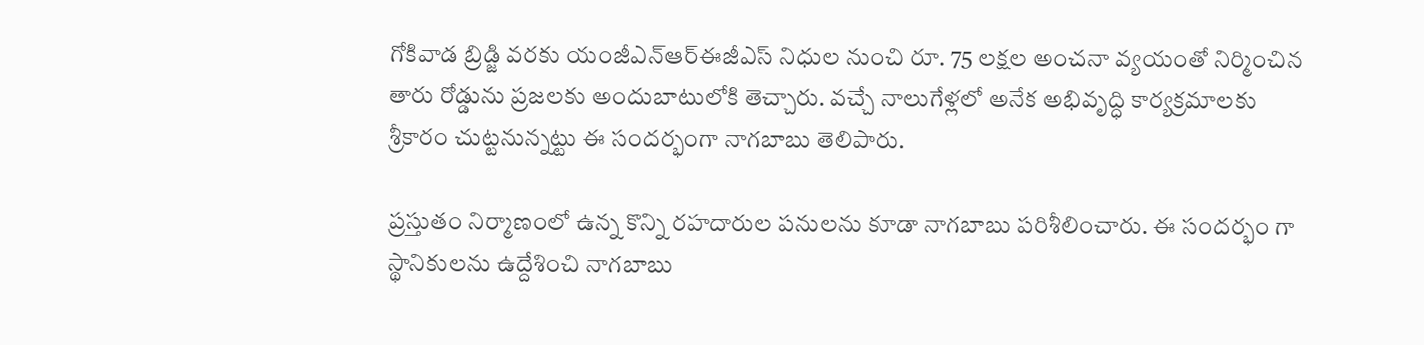గోకివాడ బ్రిడ్జి వరకు యంజీఎన్ఆర్ఈజీఎస్ నిధుల నుంచి రూ. 75 లక్షల అంచనా వ్యయంతో నిర్మించిన తారు రోడ్డును ప్రజలకు అందుబాటులోకి తెచ్చారు. వ‌చ్చే నాలుగేళ్ల‌లో అనేక అభివృద్ధి కార్య‌క్ర‌మాల‌కు శ్రీకారం చుట్ట‌నున్న‌ట్టు ఈ సంద‌ర్భంగా నాగ‌బాబు తెలిపారు.

ప్ర‌స్తుతం నిర్మాణంలో ఉన్న కొన్ని ర‌హ‌దారుల ప‌నుల‌ను కూడా నాగ‌బాబు ప‌రిశీలించారు. ఈ సంద‌ర్భం గా స్థానికుల‌ను ఉద్దేశించి నాగ‌బాబు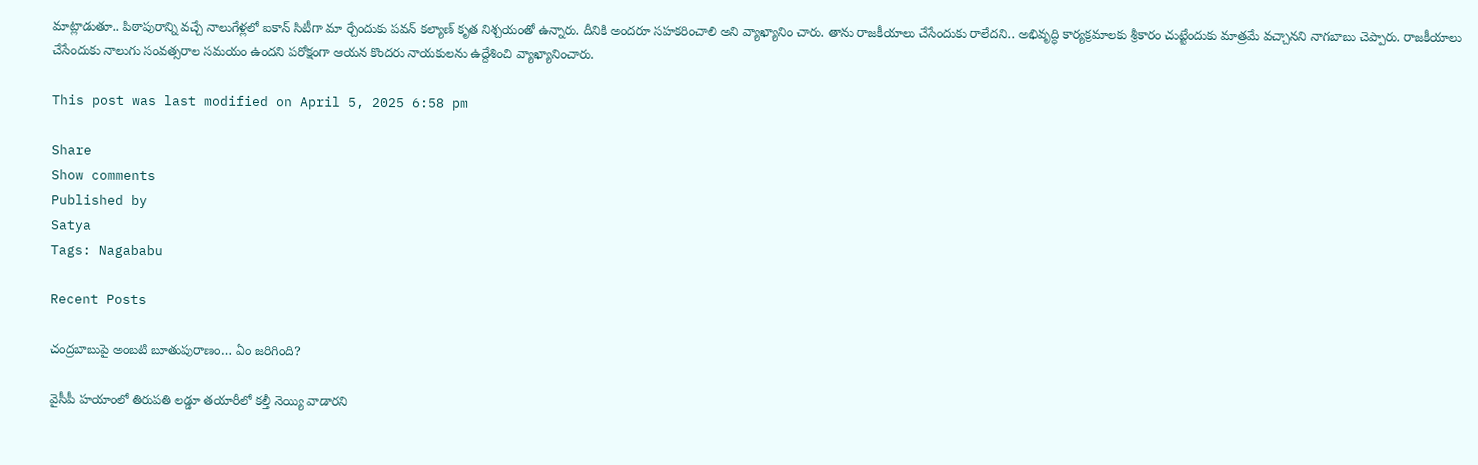మాట్లాడుతూ.. పిఠాపురాన్ని వ‌చ్చే నాలుగేళ్ల‌లో ఐకాన్ సిటీగా మా ర్చేందుకు ప‌వ‌న్ క‌ల్యాణ్ కృత నిశ్చ‌యంతో ఉన్నారు. దీనికి అంద‌రూ స‌హ‌క‌రించాలి అని వ్యాఖ్యానిం చారు. తాను రాజ‌కీయాలు చేసేందుకు రాలేద‌ని.. అభివృద్ధి కార్య‌క్ర‌మాల‌కు శ్రీకారం చుట్టేందుకు మాత్ర‌మే వ‌చ్చాన‌ని నాగ‌బాబు చెప్పారు. రాజ‌కీయాలు చేసేందుకు నాలుగు సంవ‌త్స‌రాల స‌మ‌యం ఉంద‌ని ప‌రోక్షంగా ఆయ‌న కొంద‌రు నాయ‌కుల‌ను ఉద్దేశించి వ్యాఖ్యానించారు.

This post was last modified on April 5, 2025 6:58 pm

Share
Show comments
Published by
Satya
Tags: Nagababu

Recent Posts

చంద్రబాబుపై అంబటి బూతుపురాణం… ఏం జరిగింది?

వైసీపీ హయాంలో తిరుపతి లడ్డూ తయారీలో కల్తీ నెయ్యి వాడారని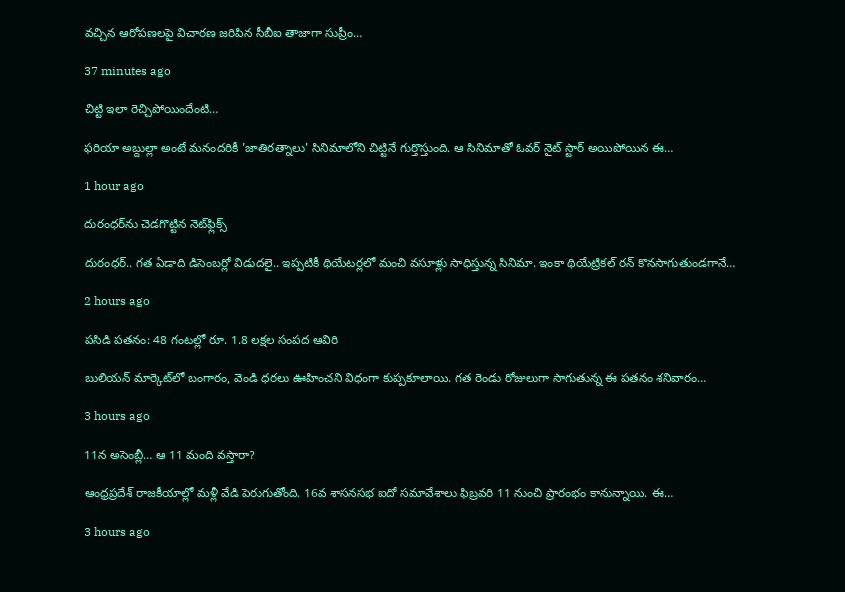వచ్చిన ఆరోపణలపై విచారణ జరిపిన సీబీఐ తాజాగా సుప్రీం…

37 minutes ago

చిట్టి ఇలా రెచ్చిపోయిందేంటి…

ఫరియా అబ్దుల్లా అంటే మనందరికీ 'జాతిరత్నాలు' సినిమాలోని చిట్టినే గుర్తొస్తుంది. ఆ సినిమాతో ఓవర్ నైట్ స్టార్ అయిపోయిన ఈ…

1 hour ago

దురంధర్‌ను చెడగొట్టిన నెట్‌ఫ్లిక్స్

దురంధర్.. గత ఏడాది డిసెంబర్లో విడుదలై.. ఇప్పటికీ థియేటర్లలో మంచి వసూళ్లు సాధిస్తున్న సినిమా. ఇంకా థియేట్రికల్ రన్ కొనసాగుతుండగానే…

2 hours ago

పసిడి పతనం: 48 గంటల్లో రూ. 1.8 లక్షల సంపద ఆవిరి

బులియన్ మార్కెట్‌లో బంగారం, వెండి ధరలు ఊహించని విధంగా కుప్పకూలాయి. గత రెండు రోజులుగా సాగుతున్న ఈ పతనం శనివారం…

3 hours ago

11న అసెంబ్లీ… ఆ 11 మంది వస్తారా?

ఆంధ్రప్రదేశ్ రాజకీయాల్లో మళ్లీ వేడి పెరుగుతోంది. 16వ శాసనసభ ఐదో సమావేశాలు ఫిబ్రవరి 11 నుంచి ప్రారంభం కానున్నాయి. ఈ…

3 hours ago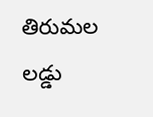తిరుమల లడ్డు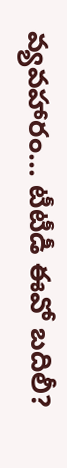వ్యవహారం… టీటీడీ ఈవో బదిలీ?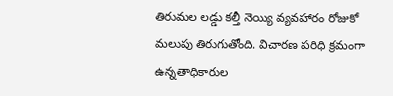తిరుమల లడ్డు కల్తీ నెయ్యి వ్యవహారం రోజుకో మలుపు తిరుగుతోంది. విచారణ పరిధి క్రమంగా ఉన్నతాధికారుల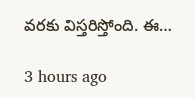వరకు విస్తరిస్తోంది. ఈ…

3 hours ago